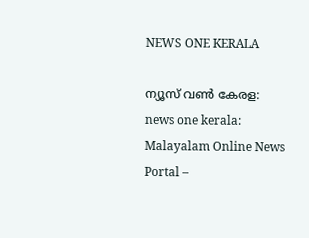NEWS ONE KERALA

ന്യൂസ് വൺ കേരള: news one kerala: Malayalam Online News Portal –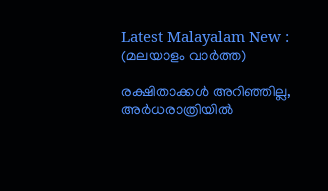Latest Malayalam New : (മലയാളം വാർത്ത)

രക്ഷിതാക്കൾ അറിഞ്ഞില്ല, അർധരാത്രിയിൽ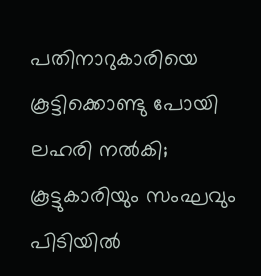പതിനാറുകാരിയെ കൂട്ടിക്കൊണ്ടു പോയി ലഹരി നൽകി; കൂട്ടുകാരിയും സംഘവും പിടിയിൽ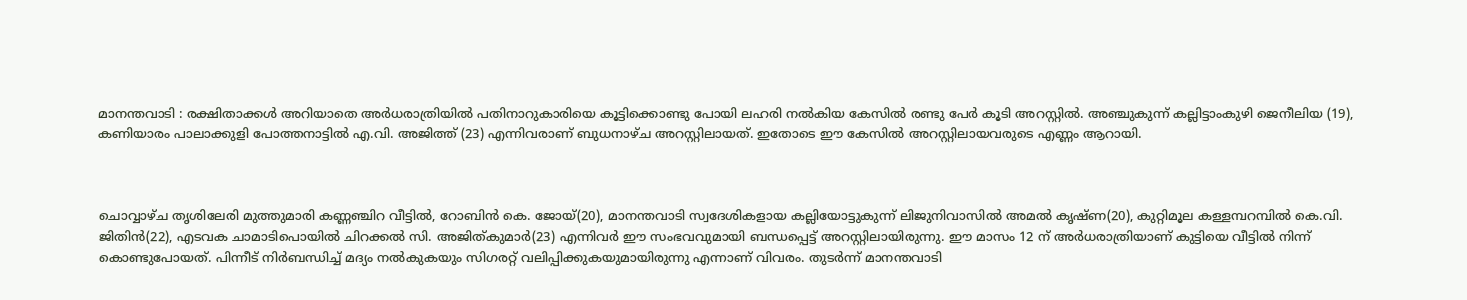മാനന്തവാടി : രക്ഷിതാക്കൾ അറിയാതെ അർധരാത്രിയിൽ പതിനാറുകാരിയെ കൂട്ടിക്കൊണ്ടു പോയി ലഹരി നൽകിയ കേസിൽ രണ്ടു പേർ കൂടി അറസ്റ്റിൽ. അഞ്ചുകുന്ന് കല്ലിട്ടാംകുഴി ജെനീലിയ (19), കണിയാരം പാലാക്കുളി പോത്തനാട്ടിൽ എ.വി. അജിത്ത് (23) എന്നിവരാണ് ബുധനാഴ്ച അറസ്റ്റിലായത്. ഇതോടെ ഈ കേസിൽ അറസ്റ്റിലായവരുടെ എണ്ണം ആറായി.



ചൊവ്വാഴ്ച തൃശിലേരി മുത്തുമാരി കണ്ണഞ്ചിറ വീട്ടിൽ, റോബിൻ കെ. ജോയ്(20), മാനന്തവാടി സ്വദേശികളായ കല്ലിയോട്ടുകുന്ന് ലിജുനിവാസിൽ അമൽ കൃഷ്ണ(20), കുറ്റിമൂല കള്ളമ്പറമ്പിൽ കെ.വി. ജിതിൻ(22), എടവക ചാമാടിപൊയിൽ ചിറക്കൽ സി. അജിത്കുമാർ(23) എന്നിവർ ഈ സംഭവവുമായി ബന്ധപ്പെട്ട് അറസ്റ്റിലായിരുന്നു. ഈ മാസം 12 ന് അർധരാത്രിയാണ് കുട്ടിയെ വീട്ടിൽ നിന്ന് കൊണ്ടുപോയത്. പിന്നീട് നിർബന്ധിച്ച് മദ്യം നൽകുകയും സിഗരറ്റ് വലിപ്പിക്കുകയുമായിരുന്നു എന്നാണ് വിവരം. തുടർന്ന് മാനന്തവാടി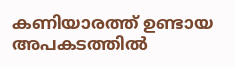കണിയാരത്ത് ഉണ്ടായ അപകടത്തിൽ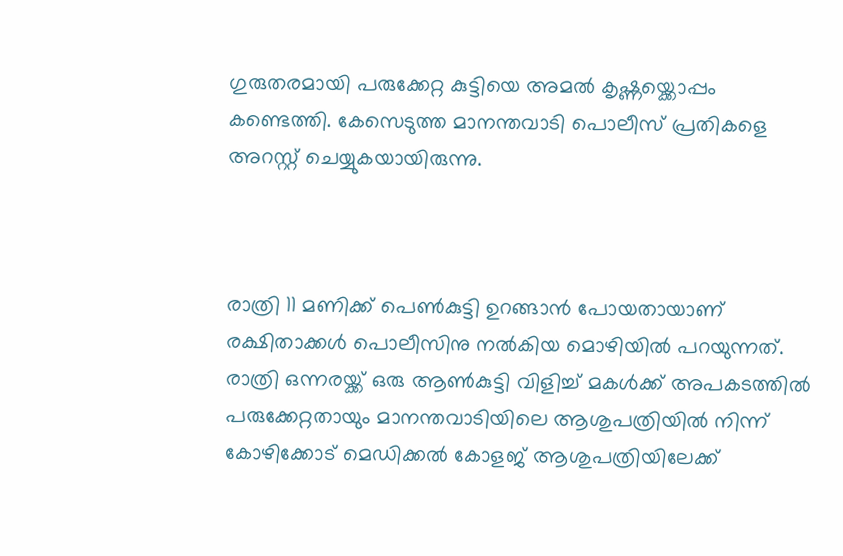ഗുരുതരമായി പരുക്കേറ്റ കുട്ടിയെ അമൽ കൃഷ്ണയ്ക്കൊപ്പം കണ്ടെത്തി. കേസെടുത്ത മാനന്തവാടി പൊലീസ് പ്രതികളെ അറസ്റ്റ് ചെയ്യുകയായിരുന്നു.



രാത്രി 11 മണിക്ക് പെൺകുട്ടി ഉറങ്ങാൻ പോയതായാണ് രക്ഷിതാക്കൾ പൊലീസിനു നൽകിയ മൊഴിയിൽ പറയുന്നത്. രാത്രി ഒന്നരയ്ക്ക് ഒരു ആൺകുട്ടി വിളിച്ച് മകൾക്ക് അപകടത്തിൽ പരുക്കേറ്റതായും മാനന്തവാടിയിലെ ആശുപത്രിയിൽ നിന്ന് കോഴിക്കോട് മെഡിക്കൽ കോളജ് ആശുപത്രിയിലേക്ക്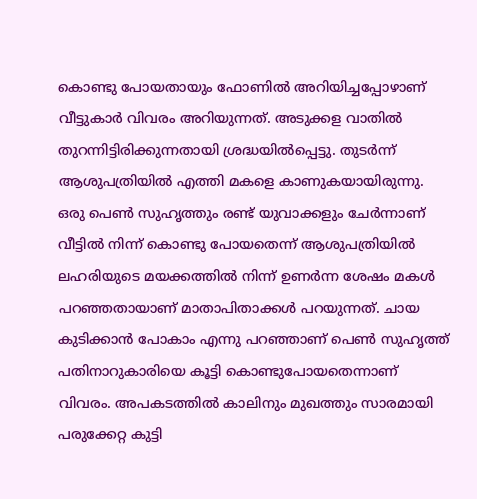കൊണ്ടു പോയതായും ഫോണിൽ അറിയിച്ചപ്പോഴാണ് വീട്ടുകാർ വിവരം അറിയുന്നത്. അടുക്കള വാതിൽ തുറന്നിട്ടിരിക്കുന്നതായി ശ്രദ്ധയിൽപ്പെട്ടു. തുടർന്ന് ആശുപത്രിയിൽ എത്തി മകളെ കാണുകയായിരുന്നു. ഒരു പെൺ സുഹൃത്തും രണ്ട് യുവാക്കളും ചേർന്നാണ് വീട്ടിൽ നിന്ന് കൊണ്ടു പോയതെന്ന് ആശുപത്രിയിൽ ലഹരിയുടെ മയക്കത്തിൽ നിന്ന് ഉണർന്ന ശേഷം മകൾ പറഞ്ഞതായാണ് മാതാപിതാക്കൾ പറയുന്നത്. ചായ കുടിക്കാൻ പോകാം എന്നു പറഞ്ഞാണ് പെൺ സുഹൃത്ത് പതിനാറുകാരിയെ കൂട്ടി കൊണ്ടുപോയതെന്നാണ് വിവരം. അപകടത്തിൽ കാലിനും മുഖത്തും സാരമായി പരുക്കേറ്റ കുട്ടി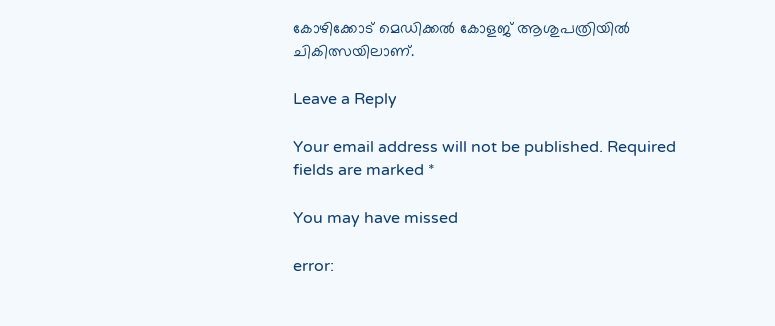കോഴിക്കോട് മെഡിക്കൽ കോളജ് ആശുപത്രിയിൽ ചികിത്സയിലാണ്.

Leave a Reply

Your email address will not be published. Required fields are marked *

You may have missed

error: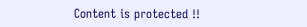Content is protected !!